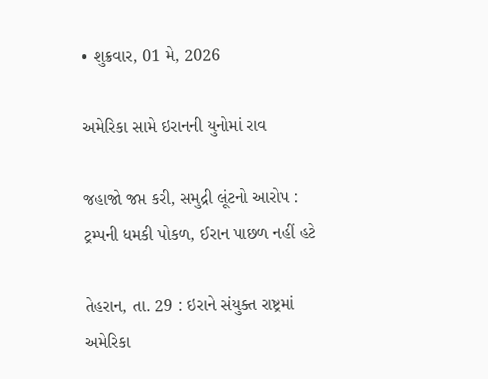• શુક્રવાર, 01 મે, 2026

અમેરિકા સામે ઇરાનની યુનોમાં રાવ

જહાજો જપ્ત કરી, સમુદ્રી લૂંટનો આરોપ : ટ્રમ્પની ધમકી પોકળ, ઈરાન પાછળ નહીં હટે

તેહરાન, તા. 29 : ઇરાને સંયુક્ત રાષ્ટ્રમાં અમેરિકા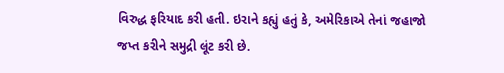વિરુદ્ધ ફરિયાદ કરી હતી. ઇરાને કહ્યું હતું કે, અમેરિકાએ તેનાં જહાજો જપ્ત કરીને સમુદ્રી લૂંટ કરી છે.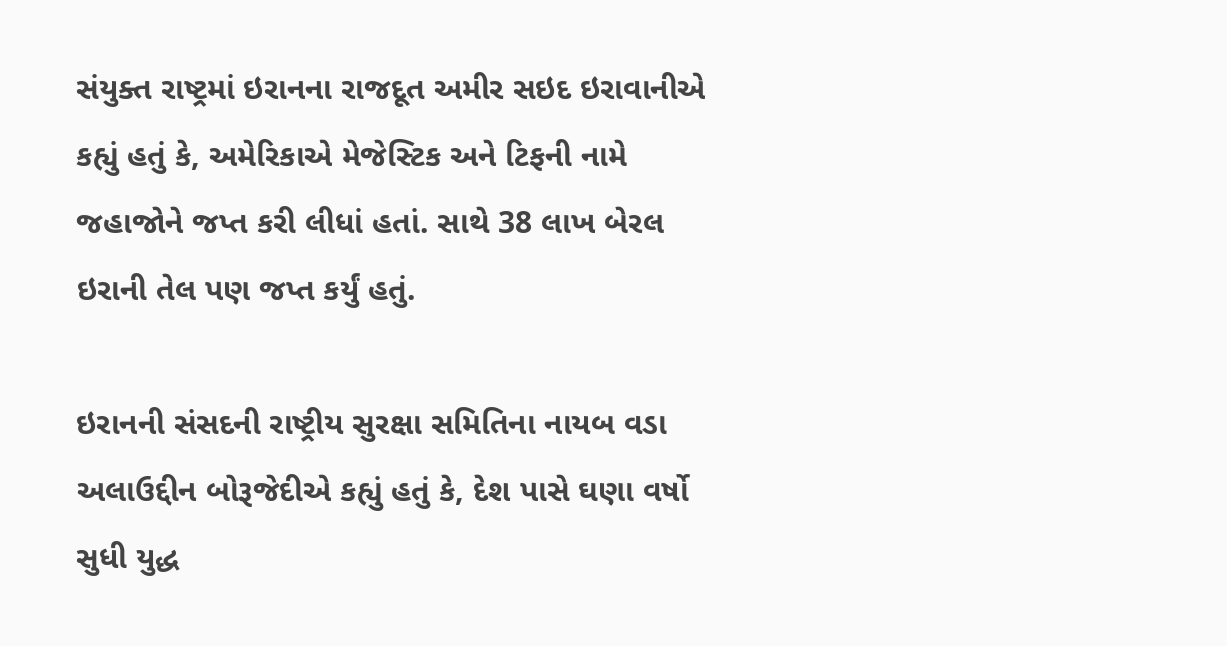સંયુક્ત રાષ્ટ્રમાં ઇરાનના રાજદૂત અમીર સઇદ ઇરાવાનીએ કહ્યું હતું કે, અમેરિકાએ મેજેસ્ટિક અને ટિફની નામે જહાજોને જપ્ત કરી લીધાં હતાં. સાથે 38 લાખ બેરલ ઇરાની તેલ પણ જપ્ત કર્યું હતું.

ઇરાનની સંસદની રાષ્ટ્રીય સુરક્ષા સમિતિના નાયબ વડા અલાઉદ્દીન બોરૂજેદીએ કહ્યું હતું કે, દેશ પાસે ઘણા વર્ષો સુધી યુદ્ધ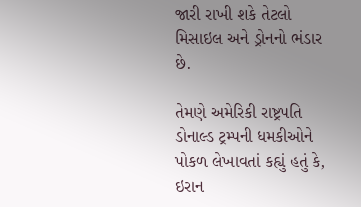જારી રાખી શકે તેટલો મિસાઇલ અને ડ્રોનનો ભંડાર છે.

તેમણે અમેરિકી રાષ્ટ્રપતિ ડોનાલ્ડ ટ્રમ્પની ધમકીઓને પોકળ લેખાવતાં કહ્યું હતું કે, ઇરાન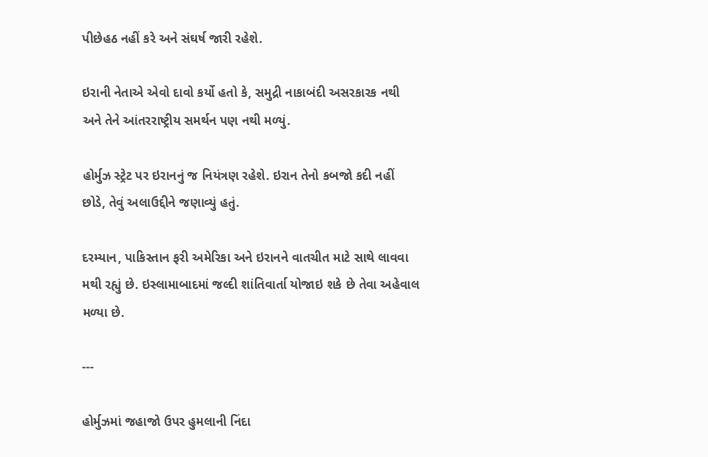પીછેહઠ નહીં કરે અને સંઘર્ષ જારી રહેશે.

ઇરાની નેતાએ એવો દાવો કર્યો હતો કે, સમુદ્રી નાકાબંદી અસરકારક નથી અને તેને આંતરરાષ્ટ્રીય સમર્થન પણ નથી મળ્યું.

હોર્મુઝ સ્ટ્રેટ પર ઇરાનનું જ નિયંત્રણ રહેશે. ઇરાન તેનો કબજો કદી નહીં છોડે, તેવું અલાઉદ્દીને જણાવ્યું હતું.

દરમ્યાન, પાકિસ્તાન ફરી અમેરિકા અને ઇરાનને વાતચીત માટે સાથે લાવવા મથી રહ્યું છે. ઇસ્લામાબાદમાં જલ્દી શાંતિવાર્તા યોજાઇ શકે છે તેવા અહેવાલ મળ્યા છે.

---

હોર્મુઝમાં જહાજો ઉપર હુમલાની નિંદા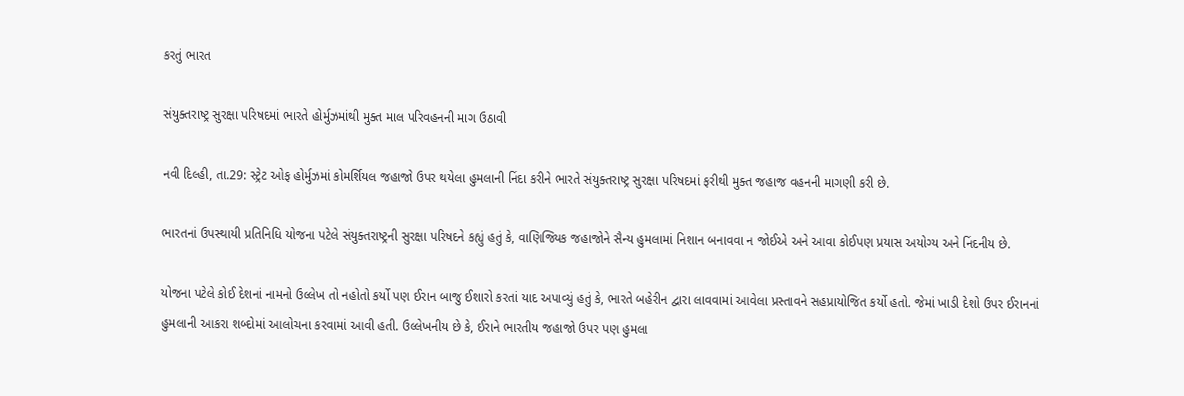કરતું ભારત

સંયુક્તરાષ્ટ્ર સુરક્ષા પરિષદમાં ભારતે હોર્મુઝમાંથી મુક્ત માલ પરિવહનની માગ ઉઠાવી

નવી દિલ્હી, તા.29: સ્ટ્રેટ ઓફ હોર્મુઝમાં કોમર્શિયલ જહાજો ઉપર થયેલા હુમલાની નિંદા કરીને ભારતે સંયુક્તરાષ્ટ્ર સુરક્ષા પરિષદમાં ફરીથી મુક્ત જહાજ વહનની માગણી કરી છે.

ભારતનાં ઉપસ્થાયી પ્રતિનિધિ યોજના પટેલે સંયુક્તરાષ્ટ્રની સુરક્ષા પરિષદને કહ્યું હતું કે, વાણિજ્યિક જહાજોને સૈન્ય હુમલામાં નિશાન બનાવવા ન જોઈએ અને આવા કોઈપણ પ્રયાસ અયોગ્ય અને નિંદનીય છે.

યોજના પટેલે કોઈ દેશનાં નામનો ઉલ્લેખ તો નહોતો કર્યો પણ ઈરાન બાજુ ઈશારો કરતાં યાદ અપાવ્યું હતું કે, ભારતે બહેરીન દ્વારા લાવવામાં આવેલા પ્રસ્તાવને સહપ્રાયોજિત કર્યો હતો. જેમાં ખાડી દેશો ઉપર ઈરાનનાં હુમલાની આકરા શબ્દોમાં આલોચના કરવામાં આવી હતી. ઉલ્લેખનીય છે કે, ઈરાને ભારતીય જહાજો ઉપર પણ હુમલા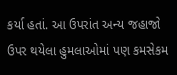કર્યા હતાં. આ ઉપરાંત અન્ય જહાજો ઉપર થયેલા હુમલાઓમાં પણ કમસેકમ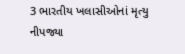3 ભારતીય ખલાસીઓનાં મૃત્યુ નીપજ્યા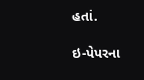હતાં.

ઇ-પેપરના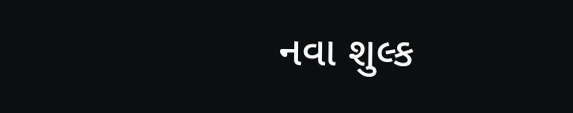નવા શુલ્ક